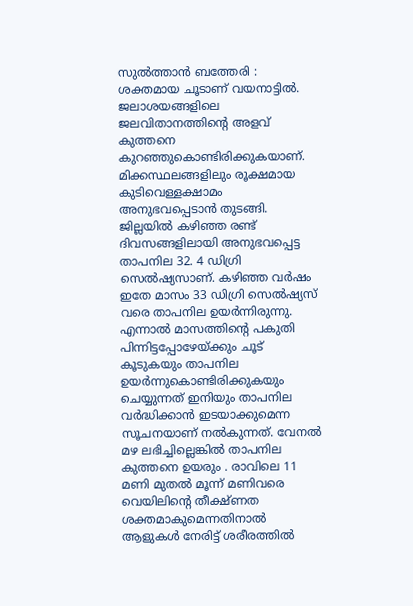സുൽത്താൻ ബത്തേരി : ശക്തമായ ചൂടാണ് വയനാട്ടിൽ. ജലാശയങ്ങളിലെ ജലവിതാനത്തിന്റെ അളവ് കുത്തനെ കുറഞ്ഞുകൊണ്ടിരിക്കുകയാണ്. മിക്കസ്ഥലങ്ങളിലും രൂക്ഷമായ കുടിവെള്ളക്ഷാമം അനുഭവപ്പെടാൻ തുടങ്ങി. ജില്ലയിൽ കഴിഞ്ഞ രണ്ട് ദിവസങ്ങളിലായി അനുഭവപ്പെട്ട താപനില 32. 4 ഡിഗ്രി സെൽഷ്യസാണ്. കഴിഞ്ഞ വർഷം ഇതേ മാസം 33 ഡിഗ്രി സെൽഷ്യസ് വരെ താപനില ഉയർന്നിരുന്നു. എന്നാൽ മാസത്തിന്റെ പകുതി പിന്നിട്ടപ്പോഴേയ്ക്കും ചൂട് കൂടുകയും താപനില ഉയർന്നുകൊണ്ടിരിക്കുകയും ചെയ്യുന്നത് ഇനിയും താപനില വർദ്ധിക്കാൻ ഇടയാക്കുമെന്ന സൂചനയാണ് നൽകുന്നത്. വേനൽ മഴ ലഭിച്ചില്ലെങ്കിൽ താപനില കുത്തനെ ഉയരും . രാവിലെ 11 മണി മുതൽ മൂന്ന് മണിവരെ വെയിലിന്റെ തീക്ഷ്ണത ശക്തമാകുമെന്നതിനാൽ ആളുകൾ നേരിട്ട് ശരീരത്തിൽ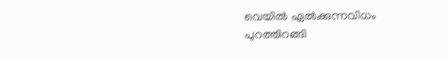വെയിൽ ഏൽക്കുന്നവിധം പുറത്തിറങ്ങി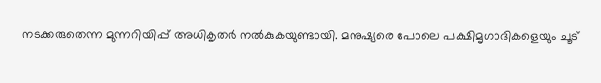നടക്കരുതെന്ന മുന്നറിയിപ്പ് അധികൃതർ നൽകുകയുണ്ടായി. മനുഷ്യരെ പോലെ പക്ഷിമൃഗാദികളെയും ചൂട്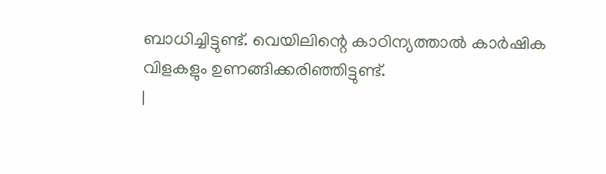ബാധിച്ചിട്ടുണ്ട്. വെയിലിന്റെ കാഠിന്യത്താൽ കാർഷിക വിളകളും ഉണങ്ങിക്കരിഞ്ഞിട്ടുണ്ട്.
|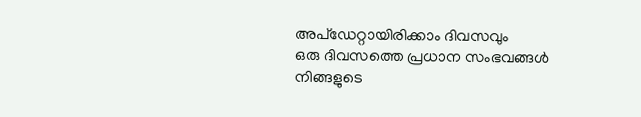അപ്ഡേറ്റായിരിക്കാം ദിവസവും
ഒരു ദിവസത്തെ പ്രധാന സംഭവങ്ങൾ നിങ്ങളുടെ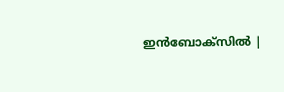ഇൻബോക്സിൽ |